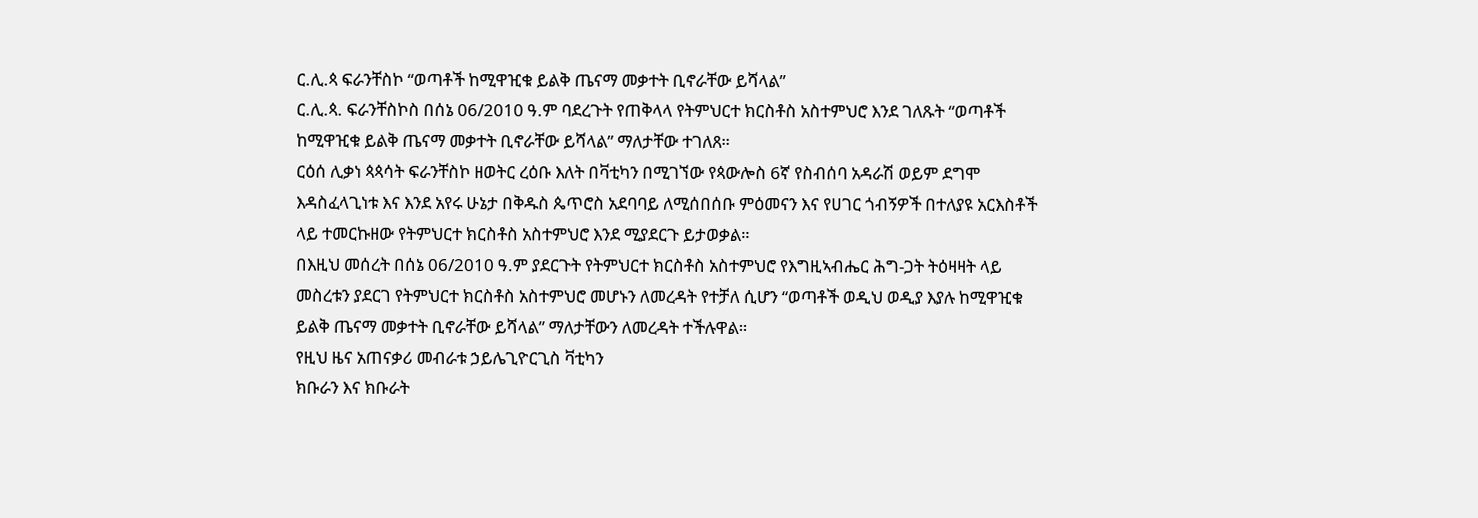ር.ሊ.ጳ ፍራንቸስኮ “ወጣቶች ከሚዋዢቁ ይልቅ ጤናማ መቃተት ቢኖራቸው ይሻላል”
ር.ሊ.ጳ. ፍራንቸስኮስ በሰኔ 06/2010 ዓ.ም ባደረጉት የጠቅላላ የትምህርተ ክርስቶስ አስተምህሮ እንደ ገለጹት “ወጣቶች ከሚዋዢቁ ይልቅ ጤናማ መቃተት ቢኖራቸው ይሻላል” ማለታቸው ተገለጸ።
ርዕሰ ሊቃነ ጳጳሳት ፍራንቸስኮ ዘወትር ረዕቡ እለት በቫቲካን በሚገኘው የጳውሎስ 6ኛ የስብሰባ አዳራሽ ወይም ደግሞ እዳስፈላጊነቱ እና እንደ አየሩ ሁኔታ በቅዱስ ጴጥሮስ አደባባይ ለሚሰበሰቡ ምዕመናን እና የሀገር ጎብኝዎች በተለያዩ አርእስቶች ላይ ተመርኩዘው የትምህርተ ክርስቶስ አስተምህሮ እንደ ሚያደርጉ ይታወቃል።
በእዚህ መሰረት በሰኔ 06/2010 ዓ.ም ያደርጉት የትምህርተ ክርስቶስ አስተምህሮ የእግዚኣብሔር ሕግ-ጋት ትዕዛዛት ላይ መስረቱን ያደርገ የትምህርተ ክርስቶስ አስተምህሮ መሆኑን ለመረዳት የተቻለ ሲሆን “ወጣቶች ወዲህ ወዲያ እያሉ ከሚዋዢቁ ይልቅ ጤናማ መቃተት ቢኖራቸው ይሻላል” ማለታቸውን ለመረዳት ተችሉዋል።
የዚህ ዜና አጠናቃሪ መብራቱ ኃይሌጊዮርጊስ ቫቲካን
ክቡራን እና ክቡራት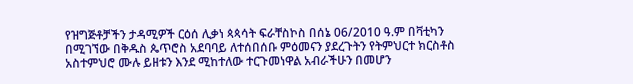የዝግጅቶቻችን ታዳሚዎች ርዕሰ ሊቃነ ጳጳሳት ፍራቸስኮስ በሰኔ 06/2010 ዓ.ም በቫቲካን በሚገኘው በቅዱስ ጴጥሮስ አደባባይ ለተሰበሰቡ ምዕመናን ያደረጉትን የትምህርተ ክርስቶስ አስተምህሮ ሙሉ ይዘቱን እንደ ሚከተለው ተርጉመነዋል አብራችሁን በመሆን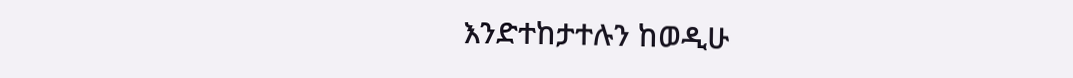እንድተከታተሉን ከወዲሁ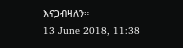እናጋብዛለን።
13 June 2018, 11:38